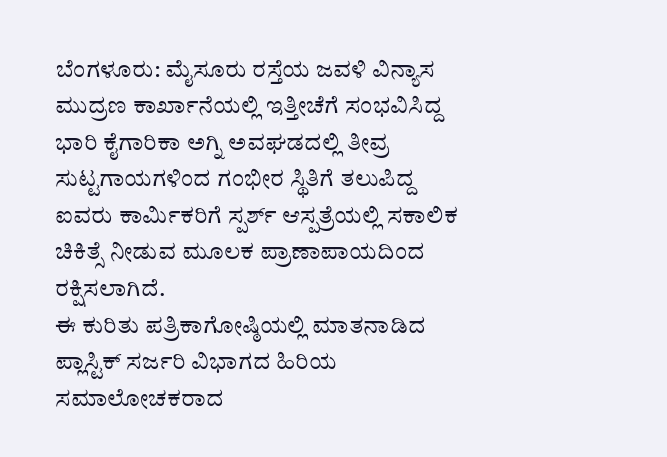ಬೆಂಗಳೂರು: ಮೈಸೂರು ರಸ್ತೆಯ ಜವಳಿ ವಿನ್ಯಾಸ ಮುದ್ರಣ ಕಾರ್ಖಾನೆಯಲ್ಲಿ ಇತ್ತೀಚೆಗೆ ಸಂಭವಿಸಿದ್ದ ಭಾರಿ ಕೈಗಾರಿಕಾ ಅಗ್ನಿ ಅವಘಡದಲ್ಲಿ ತೀವ್ರ ಸುಟ್ಟಗಾಯಗಳಿಂದ ಗಂಭೀರ ಸ್ಥಿತಿಗೆ ತಲುಪಿದ್ದ ಐವರು ಕಾರ್ಮಿಕರಿಗೆ ಸ್ಪರ್ಶ್ ಆಸ್ಪತ್ರೆಯಲ್ಲಿ ಸಕಾಲಿಕ ಚಿಕಿತ್ಸೆ ನೀಡುವ ಮೂಲಕ ಪ್ರಾಣಾಪಾಯದಿಂದ ರಕ್ಷಿಸಲಾಗಿದೆ.
ಈ ಕುರಿತು ಪತ್ರಿಕಾಗೋಷ್ಠಿಯಲ್ಲಿ ಮಾತನಾಡಿದ ಪ್ಲಾಸ್ಟಿಕ್ ಸರ್ಜರಿ ವಿಭಾಗದ ಹಿರಿಯ ಸಮಾಲೋಚಕರಾದ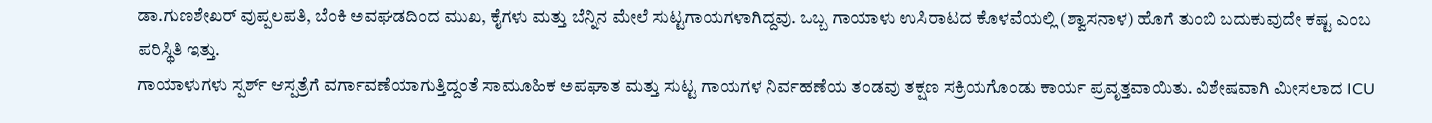ಡಾ.ಗುಣಶೇಖರ್ ವುಪ್ಪಲಪತಿ, ಬೆಂಕಿ ಅವಘಡದಿಂದ ಮುಖ, ಕೈಗಳು ಮತ್ತು ಬೆನ್ನಿನ ಮೇಲೆ ಸುಟ್ಟಗಾಯಗಳಾಗಿದ್ದವು. ಒಬ್ಬ ಗಾಯಾಳು ಉಸಿರಾಟದ ಕೊಳವೆಯಲ್ಲಿ (ಶ್ವಾಸನಾಳ) ಹೊಗೆ ತುಂಬಿ ಬದುಕುವುದೇ ಕಷ್ಟ ಎಂಬ ಪರಿಸ್ಥಿತಿ ಇತ್ತು.
ಗಾಯಾಳುಗಳು ಸ್ಪರ್ಶ್ ಆಸ್ಪತ್ರೆಗೆ ವರ್ಗಾವಣೆಯಾಗುತ್ತಿದ್ದಂತೆ ಸಾಮೂಹಿಕ ಅಪಘಾತ ಮತ್ತು ಸುಟ್ಟ ಗಾಯಗಳ ನಿರ್ವಹಣೆಯ ತಂಡವು ತಕ್ಷಣ ಸಕ್ರಿಯಗೊಂಡು ಕಾರ್ಯ ಪ್ರವೃತ್ತವಾಯಿತು. ವಿಶೇಷವಾಗಿ ಮೀಸಲಾದ ICU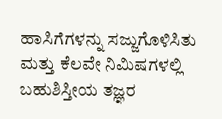ಹಾಸಿಗೆಗಳನ್ನು ಸಜ್ಜುಗೊಳಿಸಿತು ಮತ್ತು ಕೆಲವೇ ನಿಮಿಷಗಳಲ್ಲಿ ಬಹುಶಿಸ್ತೀಯ ತಜ್ಞರ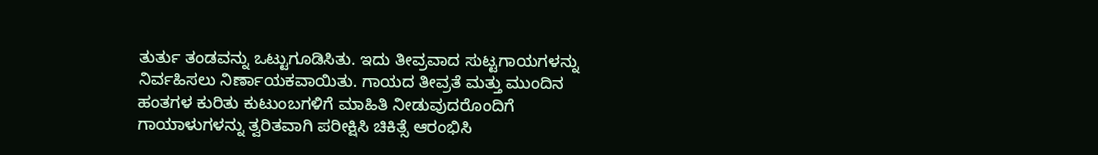ತುರ್ತು ತಂಡವನ್ನು ಒಟ್ಟುಗೂಡಿಸಿತು. ಇದು ತೀವ್ರವಾದ ಸುಟ್ಟಗಾಯಗಳನ್ನು ನಿರ್ವಹಿಸಲು ನಿರ್ಣಾಯಕವಾಯಿತು. ಗಾಯದ ತೀವ್ರತೆ ಮತ್ತು ಮುಂದಿನ ಹಂತಗಳ ಕುರಿತು ಕುಟುಂಬಗಳಿಗೆ ಮಾಹಿತಿ ನೀಡುವುದರೊಂದಿಗೆ ಗಾಯಾಳುಗಳನ್ನು ತ್ವರಿತವಾಗಿ ಪರೀಕ್ಷಿಸಿ ಚಿಕಿತ್ಸೆ ಆರಂಭಿಸಿ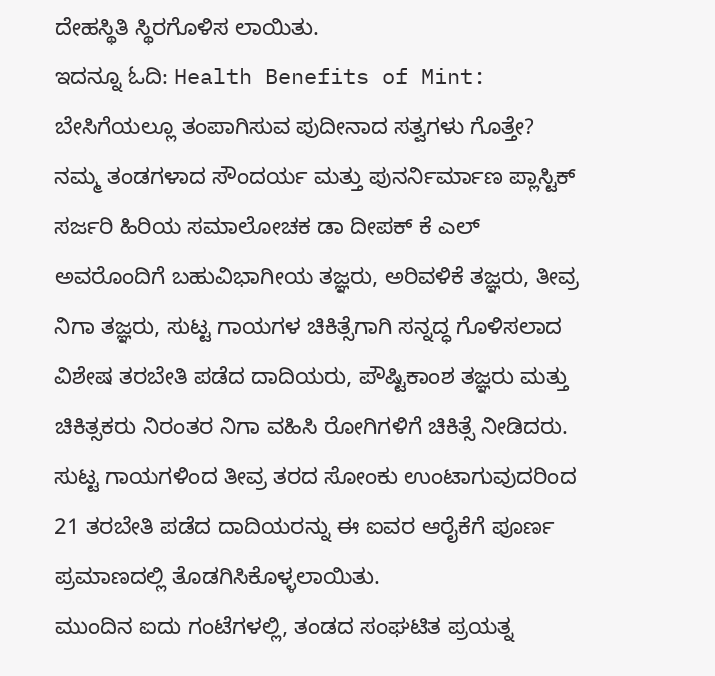ದೇಹಸ್ಥಿತಿ ಸ್ಥಿರಗೊಳಿಸ ಲಾಯಿತು.
ಇದನ್ನೂ ಓದಿ: Health Benefits of Mint: ಬೇಸಿಗೆಯಲ್ಲೂ ತಂಪಾಗಿಸುವ ಪುದೀನಾದ ಸತ್ವಗಳು ಗೊತ್ತೇ?
ನಮ್ಮ ತಂಡಗಳಾದ ಸೌಂದರ್ಯ ಮತ್ತು ಪುನರ್ನಿರ್ಮಾಣ ಪ್ಲಾಸ್ಟಿಕ್ ಸರ್ಜರಿ ಹಿರಿಯ ಸಮಾಲೋಚಕ ಡಾ ದೀಪಕ್ ಕೆ ಎಲ್ ಅವರೊಂದಿಗೆ ಬಹುವಿಭಾಗೀಯ ತಜ್ಞರು, ಅರಿವಳಿಕೆ ತಜ್ಞರು, ತೀವ್ರ ನಿಗಾ ತಜ್ಞರು, ಸುಟ್ಟ ಗಾಯಗಳ ಚಿಕಿತ್ಸೆಗಾಗಿ ಸನ್ನದ್ಧ ಗೊಳಿಸಲಾದ ವಿಶೇಷ ತರಬೇತಿ ಪಡೆದ ದಾದಿಯರು, ಪೌಷ್ಟಿಕಾಂಶ ತಜ್ಞರು ಮತ್ತು ಚಿಕಿತ್ಸಕರು ನಿರಂತರ ನಿಗಾ ವಹಿಸಿ ರೋಗಿಗಳಿಗೆ ಚಿಕಿತ್ಸೆ ನೀಡಿದರು. ಸುಟ್ಟ ಗಾಯಗಳಿಂದ ತೀವ್ರ ತರದ ಸೋಂಕು ಉಂಟಾಗುವುದರಿಂದ 21 ತರಬೇತಿ ಪಡೆದ ದಾದಿಯರನ್ನು ಈ ಐವರ ಆರೈಕೆಗೆ ಪೂರ್ಣ ಪ್ರಮಾಣದಲ್ಲಿ ತೊಡಗಿಸಿಕೊಳ್ಳಲಾಯಿತು.
ಮುಂದಿನ ಐದು ಗಂಟೆಗಳಲ್ಲಿ, ತಂಡದ ಸಂಘಟಿತ ಪ್ರಯತ್ನ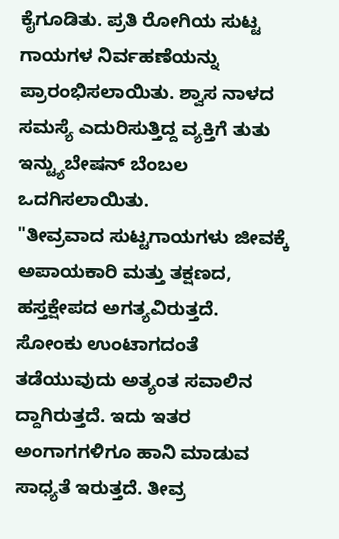ಕೈಗೂಡಿತು. ಪ್ರತಿ ರೋಗಿಯ ಸುಟ್ಟ ಗಾಯಗಳ ನಿರ್ವಹಣೆಯನ್ನು ಪ್ರಾರಂಭಿಸಲಾಯಿತು. ಶ್ವಾಸ ನಾಳದ ಸಮಸ್ಯೆ ಎದುರಿಸುತ್ತಿದ್ದ ವ್ಯಕ್ತಿಗೆ ತುತು ಇನ್ಟ್ಯುಬೇಷನ್ ಬೆಂಬಲ ಒದಗಿಸಲಾಯಿತು.
"ತೀವ್ರವಾದ ಸುಟ್ಟಗಾಯಗಳು ಜೀವಕ್ಕೆ ಅಪಾಯಕಾರಿ ಮತ್ತು ತಕ್ಷಣದ, ಹಸ್ತಕ್ಷೇಪದ ಅಗತ್ಯವಿರುತ್ತದೆ. ಸೋಂಕು ಉಂಟಾಗದಂತೆ ತಡೆಯುವುದು ಅತ್ಯಂತ ಸವಾಲಿನ ದ್ದಾಗಿರುತ್ತದೆ. ಇದು ಇತರ ಅಂಗಾಗಗಳಿಗೂ ಹಾನಿ ಮಾಡುವ ಸಾಧ್ಯತೆ ಇರುತ್ತದೆ. ತೀವ್ರ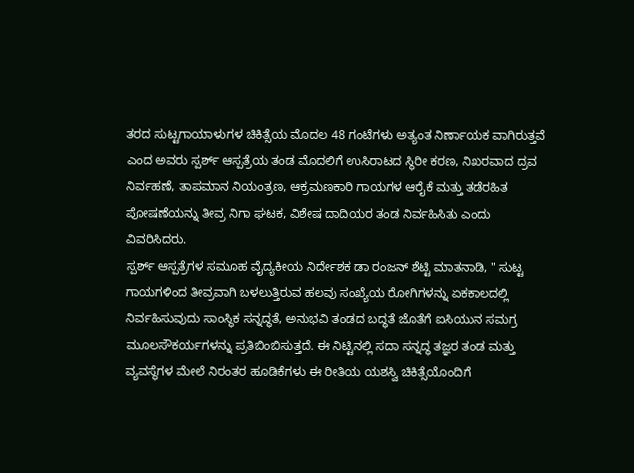ತರದ ಸುಟ್ಟಗಾಯಾಳುಗಳ ಚಿಕಿತ್ಸೆಯ ಮೊದಲ 48 ಗಂಟೆಗಳು ಅತ್ಯಂತ ನಿರ್ಣಾಯಕ ವಾಗಿರುತ್ತವೆ ಎಂದ ಅವರು ಸ್ಪರ್ಶ್ ಆಸ್ಪತ್ರೆಯ ತಂಡ ಮೊದಲಿಗೆ ಉಸಿರಾಟದ ಸ್ಥಿರೀ ಕರಣ, ನಿಖರವಾದ ದ್ರವ ನಿರ್ವಹಣೆ, ತಾಪಮಾನ ನಿಯಂತ್ರಣ, ಆಕ್ರಮಣಕಾರಿ ಗಾಯಗಳ ಆರೈಕೆ ಮತ್ತು ತಡೆರಹಿತ ಪೋಷಣೆಯನ್ನು ತೀವ್ರ ನಿಗಾ ಘಟಕ, ವಿಶೇಷ ದಾದಿಯರ ತಂಡ ನಿರ್ವಹಿಸಿತು ಎಂದು ವಿವರಿಸಿದರು.
ಸ್ಪರ್ಶ್ ಆಸ್ಪತ್ರೆಗಳ ಸಮೂಹ ವೈದ್ಯಕೀಯ ನಿರ್ದೇಶಕ ಡಾ ರಂಜನ್ ಶೆಟ್ಟಿ ಮಾತನಾಡಿ, " ಸುಟ್ಟ ಗಾಯಗಳಿಂದ ತೀವ್ರವಾಗಿ ಬಳಲುತ್ತಿರುವ ಹಲವು ಸಂಖ್ಯೆಯ ರೋಗಿಗಳನ್ನು ಏಕಕಾಲದಲ್ಲಿ ನಿರ್ವಹಿಸುವುದು ಸಾಂಸ್ಥಿಕ ಸನ್ನದ್ಧತೆ, ಅನುಭವಿ ತಂಡದ ಬದ್ಧತೆ ಜೊತೆಗೆ ಐಸಿಯುನ ಸಮಗ್ರ ಮೂಲಸೌಕರ್ಯಗಳನ್ನು ಪ್ರತಿಬಿಂಬಿಸುತ್ತದೆ. ಈ ನಿಟ್ಟಿನಲ್ಲಿ ಸದಾ ಸನ್ನದ್ಧ ತಜ್ಞರ ತಂಡ ಮತ್ತು ವ್ಯವಸ್ಥೆಗಳ ಮೇಲೆ ನಿರಂತರ ಹೂಡಿಕೆಗಳು ಈ ರೀತಿಯ ಯಶಸ್ವಿ ಚಿಕಿತ್ಸೆಯೊಂದಿಗೆ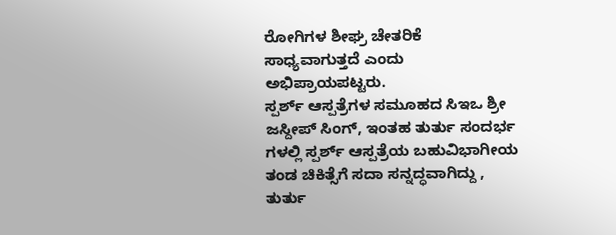ರೋಗಿಗಳ ಶೀಘ್ರ ಚೇತರಿಕೆ ಸಾಧ್ಯವಾಗುತ್ತದೆ ಎಂದು ಅಭಿಪ್ರಾಯಪಟ್ಟರು.
ಸ್ಪರ್ಶ್ ಆಸ್ಪತ್ರೆಗಳ ಸಮೂಹದ ಸಿಇಒ ಶ್ರೀ ಜಸ್ದೀಪ್ ಸಿಂಗ್, ಇಂತಹ ತುರ್ತು ಸಂದರ್ಭ ಗಳಲ್ಲಿ ಸ್ಪರ್ಶ್ ಆಸ್ಪತ್ರೆಯ ಬಹುವಿಭಾಗೀಯ ತಂಡ ಚಿಕಿತ್ಸೆಗೆ ಸದಾ ಸನ್ನದ್ಧವಾಗಿದ್ದು , ತುರ್ತು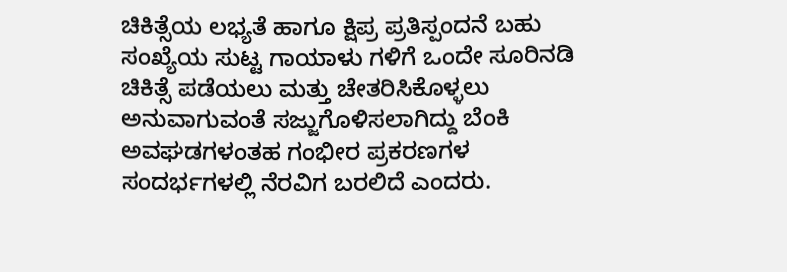ಚಿಕಿತ್ಸೆಯ ಲಭ್ಯತೆ ಹಾಗೂ ಕ್ಷಿಪ್ರ ಪ್ರತಿಸ್ಪಂದನೆ ಬಹು ಸಂಖ್ಯೆಯ ಸುಟ್ಟ ಗಾಯಾಳು ಗಳಿಗೆ ಒಂದೇ ಸೂರಿನಡಿ ಚಿಕಿತ್ಸೆ ಪಡೆಯಲು ಮತ್ತು ಚೇತರಿಸಿಕೊಳ್ಳಲು ಅನುವಾಗುವಂತೆ ಸಜ್ಜುಗೊಳಿಸಲಾಗಿದ್ದು ಬೆಂಕಿ ಅವಘಡಗಳಂತಹ ಗಂಭೀರ ಪ್ರಕರಣಗಳ ಸಂದರ್ಭಗಳಲ್ಲಿ ನೆರವಿಗ ಬರಲಿದೆ ಎಂದರು.